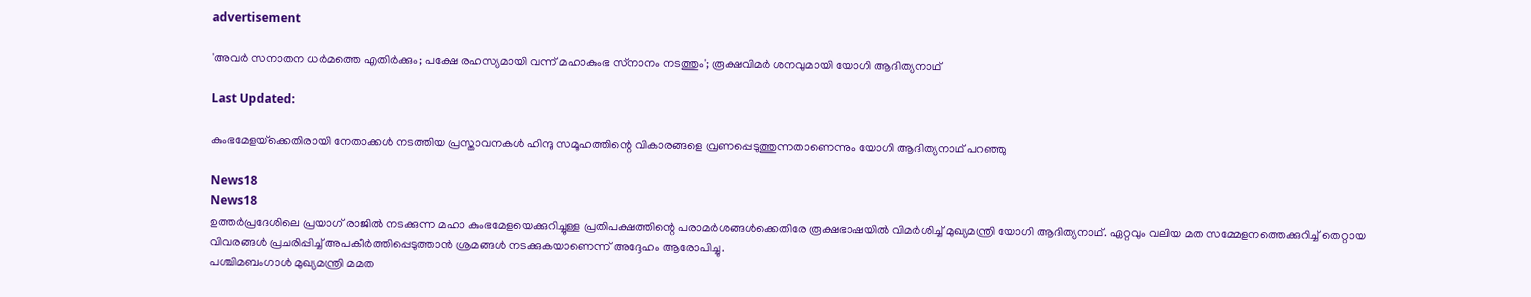advertisement

'അവര്‍ സനാതന ധര്‍മത്തെ എതിർക്കും; പക്ഷേ രഹസ്യമായി വന്ന് മഹാകുംഭ സ്‌നാനം നടത്തും'; രൂക്ഷവിമര്‍ ശനവുമായി യോഗി ആദിത്യനാഥ്‌

Last Updated:

കുംഭമേളയ്‌ക്കെതിരായി നേതാക്കള്‍ നടത്തിയ പ്രസ്താവനകള്‍ ഹിന്ദു സമൂഹത്തിന്റെ വികാരങ്ങളെ വ്രണപ്പെടുത്തുന്നതാണെന്നും യോഗി ആദിത്യനാഥ് പറഞ്ഞു

News18
News18
ഉത്തര്‍പ്രദേശിലെ പ്രയാഗ് രാജില്‍ നടക്കുന്ന മഹാ കുംഭമേളയെക്കുറിച്ചുള്ള പ്രതിപക്ഷത്തിന്റെ പരാമര്‍ശങ്ങൾക്കെതിരേ രൂക്ഷഭാഷയില്‍ വിമര്‍ശിച്ച് മുഖ്യമന്ത്രി യോഗി ആദിത്യനാഥ്. ഏറ്റവും വലിയ മത സമ്മേളനത്തെക്കുറിച്ച് തെറ്റായ വിവരങ്ങള്‍ പ്രചരിപ്പിച്ച് അപകീര്‍ത്തിപ്പെടുത്താന്‍ ശ്രമങ്ങള്‍ നടക്കുകയാണെന്ന് അദ്ദേഹം ആരോപിച്ചു.
പശ്ചിമബംഗാള്‍ മുഖ്യമന്ത്രി മമത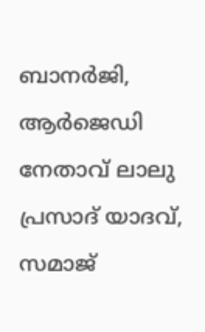ബാനര്‍ജി, ആര്‍ജെഡി നേതാവ് ലാലു പ്രസാദ് യാദവ്, സമാജ്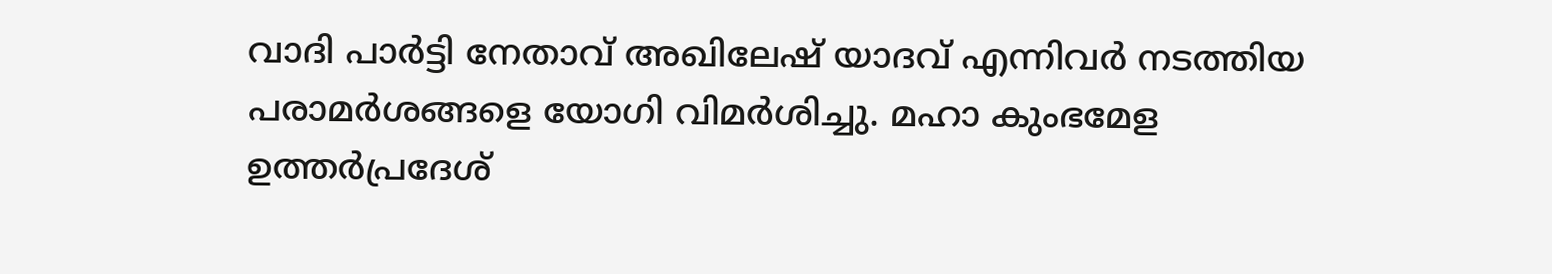വാദി പാര്‍ട്ടി നേതാവ് അഖിലേഷ് യാദവ് എന്നിവര്‍ നടത്തിയ പരാമര്‍ശങ്ങളെ യോഗി വിമര്‍ശിച്ചു. മഹാ കുംഭമേള ഉത്തര്‍പ്രദേശ്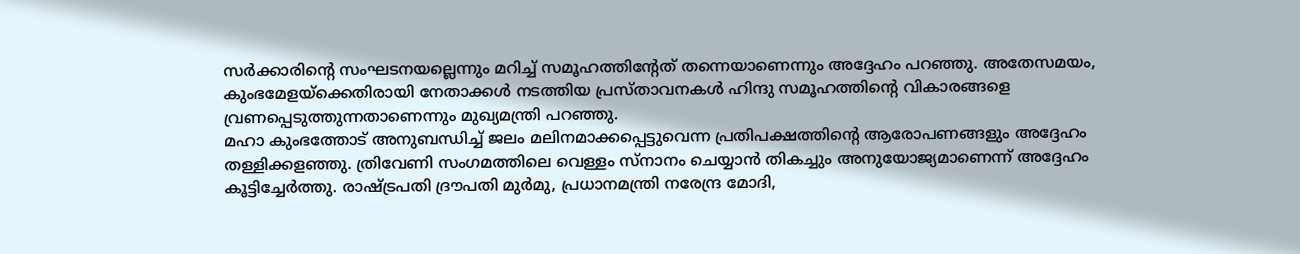സര്‍ക്കാരിന്റെ സംഘടനയല്ലെന്നും മറിച്ച് സമൂഹത്തിന്റേത് തന്നെയാണെന്നും അദ്ദേഹം പറഞ്ഞു. അതേസമയം, കുംഭമേളയ്‌ക്കെതിരായി നേതാക്കള്‍ നടത്തിയ പ്രസ്താവനകള്‍ ഹിന്ദു സമൂഹത്തിന്റെ വികാരങ്ങളെ വ്രണപ്പെടുത്തുന്നതാണെന്നും മുഖ്യമന്ത്രി പറഞ്ഞു.
മഹാ കുംഭത്തോട് അനുബന്ധിച്ച് ജലം മലിനമാക്കപ്പെട്ടുവെന്ന പ്രതിപക്ഷത്തിന്റെ ആരോപണങ്ങളും അദ്ദേഹം തള്ളിക്കളഞ്ഞു. ത്രിവേണി സംഗമത്തിലെ വെള്ളം സ്‌നാനം ചെയ്യാന്‍ തികച്ചും അനുയോജ്യമാണെന്ന് അദ്ദേഹം കൂട്ടിച്ചേര്‍ത്തു. രാഷ്ട്രപതി ദ്രൗപതി മുര്‍മു, പ്രധാനമന്ത്രി നരേന്ദ്ര മോദി,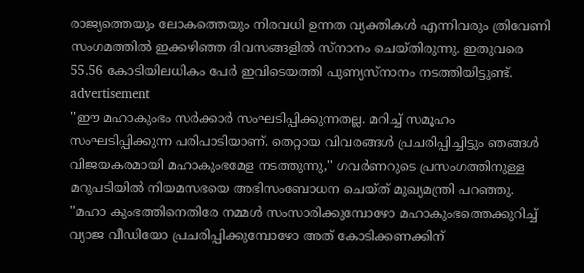രാജ്യത്തെയും ലോകത്തെയും നിരവധി ഉന്നത വ്യക്തികള്‍ എന്നിവരും ത്രിവേണി സംഗമത്തില്‍ ഇക്കഴിഞ്ഞ ദിവസങ്ങളില്‍ സ്‌നാനം ചെയ്തിരുന്നു. ഇതുവരെ 55.56 കോടിയിലധികം പേര്‍ ഇവിടെയത്തി പുണ്യസ്‌നാനം നടത്തിയിട്ടുണ്ട്.
advertisement
''ഈ മഹാകുംഭം സര്‍ക്കാര്‍ സംഘടിപ്പിക്കുന്നതല്ല. മറിച്ച് സമൂഹം സംഘടിപ്പിക്കുന്ന പരിപാടിയാണ്. തെറ്റായ വിവരങ്ങള്‍ പ്രചരിപ്പിച്ചിട്ടും ഞങ്ങള്‍ വിജയകരമായി മഹാകുംഭമേള നടത്തുന്നു,'' ഗവര്‍ണറുടെ പ്രസംഗത്തിനുള്ള മറുപടിയില്‍ നിയമസഭയെ അഭിസംബോധന ചെയ്ത് മുഖ്യമന്ത്രി പറഞ്ഞു.
''മഹാ കുംഭത്തിനെതിരേ നമ്മള്‍ സംസാരിക്കുമ്പോഴോ മഹാകുംഭത്തെക്കുറിച്ച് വ്യാജ വീഡിയോ പ്രചരിപ്പിക്കുമ്പോഴോ അത് കോടിക്കണക്കിന്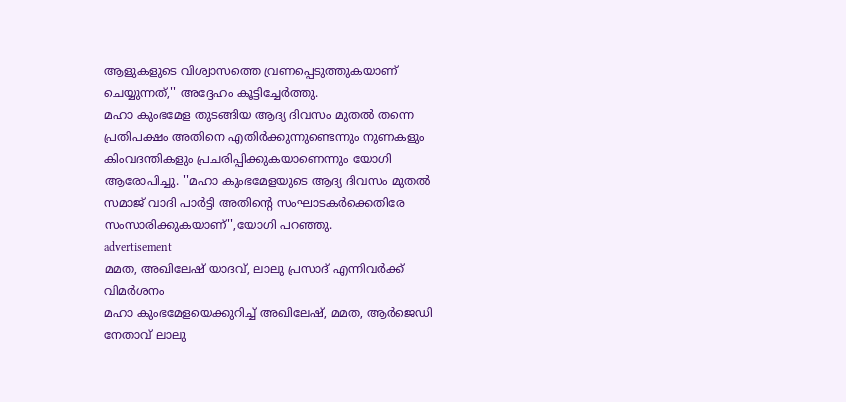ആളുകളുടെ വിശ്വാസത്തെ വ്രണപ്പെടുത്തുകയാണ് ചെയ്യുന്നത്,'' അദ്ദേഹം കൂട്ടിച്ചേര്‍ത്തു.
മഹാ കുംഭമേള തുടങ്ങിയ ആദ്യ ദിവസം മുതല്‍ തന്നെ പ്രതിപക്ഷം അതിനെ എതിര്‍ക്കുന്നുണ്ടെന്നും നുണകളും കിംവദന്തികളും പ്രചരിപ്പിക്കുകയാണെന്നും യോഗി ആരോപിച്ചു. ''മഹാ കുംഭമേളയുടെ ആദ്യ ദിവസം മുതല്‍ സമാജ് വാദി പാര്‍ട്ടി അതിന്റെ സംഘാടകര്‍ക്കെതിരേ സംസാരിക്കുകയാണ്'',യോഗി പറഞ്ഞു.
advertisement
മമത, അഖിലേഷ് യാദവ്, ലാലു പ്രസാദ് എന്നിവര്‍ക്ക് വിമര്‍ശനം
മഹാ കുംഭമേളയെക്കുറിച്ച് അഖിലേഷ്, മമത, ആര്‍ജെഡി നേതാവ് ലാലു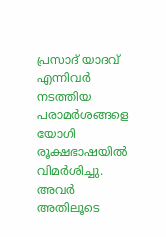പ്രസാദ് യാദവ് എന്നിവര്‍ നടത്തിയ പരാമര്‍ശങ്ങളെ യോഗി രൂക്ഷഭാഷയില്‍ വിമര്‍ശിച്ചു. അവര്‍ അതിലൂടെ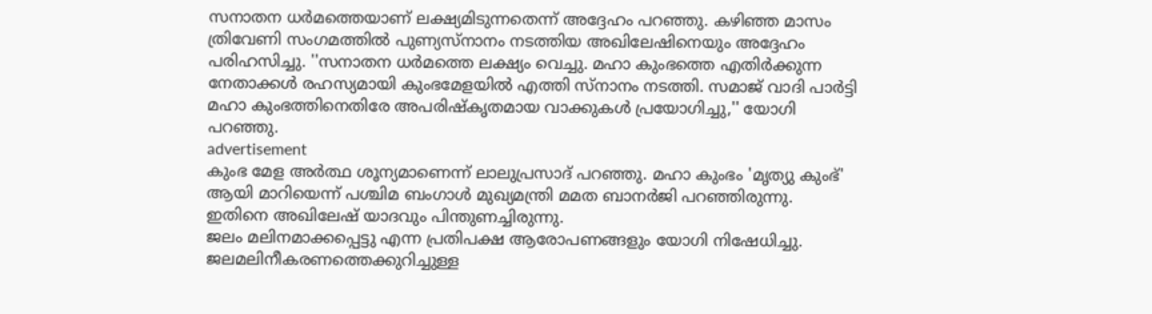സനാതന ധര്‍മത്തെയാണ് ലക്ഷ്യമിടുന്നതെന്ന് അദ്ദേഹം പറഞ്ഞു. കഴിഞ്ഞ മാസം ത്രിവേണി സംഗമത്തില്‍ പുണ്യസ്‌നാനം നടത്തിയ അഖിലേഷിനെയും അദ്ദേഹം പരിഹസിച്ചു. ''സനാതന ധര്‍മത്തെ ലക്ഷ്യം വെച്ചു. മഹാ കുംഭത്തെ എതിര്‍ക്കുന്ന നേതാക്കള്‍ രഹസ്യമായി കുംഭമേളയില്‍ എത്തി സ്‌നാനം നടത്തി. സമാജ് വാദി പാര്‍ട്ടി മഹാ കുംഭത്തിനെതിരേ അപരിഷ്‌കൃതമായ വാക്കുകള്‍ പ്രയോഗിച്ചു,'' യോഗി പറഞ്ഞു.
advertisement
കുംഭ മേള അര്‍ത്ഥ ശൂന്യമാണെന്ന് ലാലുപ്രസാദ് പറഞ്ഞു. മഹാ കുംഭം 'മൃത്യു കുംഭ്' ആയി മാറിയെന്ന് പശ്ചിമ ബംഗാള്‍ മുഖ്യമന്ത്രി മമത ബാനര്‍ജി പറഞ്ഞിരുന്നു. ഇതിനെ അഖിലേഷ് യാദവും പിന്തുണച്ചിരുന്നു.
ജലം മലിനമാക്കപ്പെട്ടു എന്ന പ്രതിപക്ഷ ആരോപണങ്ങളും യോഗി നിഷേധിച്ചു.
ജലമലിനീകരണത്തെക്കുറിച്ചുള്ള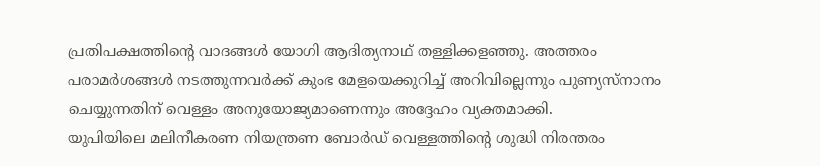പ്രതിപക്ഷത്തിന്റെ വാദങ്ങള്‍ യോഗി ആദിത്യനാഥ് തള്ളിക്കളഞ്ഞു. അത്തരം പരാമര്‍ശങ്ങള്‍ നടത്തുന്നവര്‍ക്ക് കുംഭ മേളയെക്കുറിച്ച് അറിവില്ലെന്നും പുണ്യസ്‌നാനം ചെയ്യുന്നതിന് വെള്ളം അനുയോജ്യമാണെന്നും അദ്ദേഹം വ്യക്തമാക്കി.
യുപിയിലെ മലിനീകരണ നിയന്ത്രണ ബോര്‍ഡ് വെള്ളത്തിന്റെ ശുദ്ധി നിരന്തരം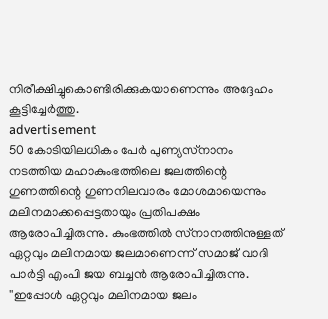നിരീക്ഷിച്ചുകൊണ്ടിരിക്കുകയാണെന്നും അദ്ദേഹം കൂട്ടിച്ചേര്‍ത്തു.
advertisement
50 കോടിയിലധികം പേര്‍ പുണ്യസ്‌നാനം നടത്തിയ മഹാകുംഭത്തിലെ ജലത്തിന്റെ ഗുണത്തിന്റെ ഗുണനിലവാരം മോശമായെന്നും മലിനമാക്കപ്പെട്ടതായും പ്രതിപക്ഷം ആരോപിച്ചിരുന്നു. കുംഭത്തില്‍ സ്‌നാനത്തിനുള്ളത് ഏറ്റവും മലിനമായ ജലമാണെന്ന് സമാജ് വാദി പാര്‍ട്ടി എംപി ജയ ബച്ചന്‍ ആരോപിച്ചിരുന്നു.
''ഇപ്പോള്‍ ഏറ്റവും മലിനമായ ജലം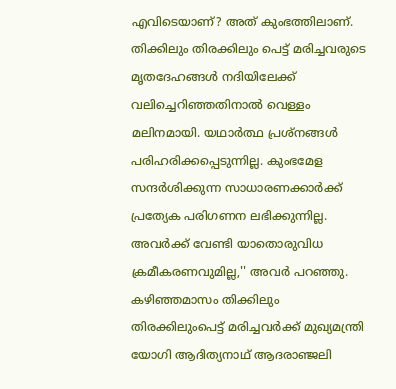എവിടെയാണ്? അത് കുംഭത്തിലാണ്. തിക്കിലും തിരക്കിലും പെട്ട് മരിച്ചവരുടെ മൃതദേഹങ്ങള്‍ നദിയിലേക്ക് വലിച്ചെറിഞ്ഞതിനാല്‍ വെള്ളം മലിനമായി. യഥാര്‍ത്ഥ പ്രശ്‌നങ്ങള്‍ പരിഹരിക്കപ്പെടുന്നില്ല. കുംഭമേള സന്ദര്‍ശിക്കുന്ന സാധാരണക്കാര്‍ക്ക് പ്രത്യേക പരിഗണന ലഭിക്കുന്നില്ല. അവര്‍ക്ക് വേണ്ടി യാതൊരുവിധ ക്രമീകരണവുമില്ല,'' അവര്‍ പറഞ്ഞു. കഴിഞ്ഞമാസം തിക്കിലും തിരക്കിലുംപെട്ട് മരിച്ചവര്‍ക്ക് മുഖ്യമന്ത്രി യോഗി ആദിത്യനാഥ് ആദരാഞ്ജലി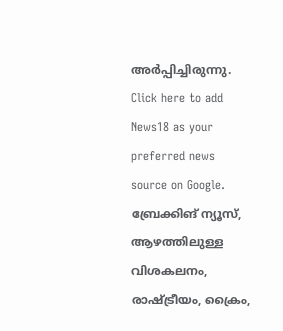അര്‍പ്പിച്ചിരുന്നു.
Click here to add News18 as your preferred news source on Google.
ബ്രേക്കിങ് ന്യൂസ്, ആഴത്തിലുള്ള വിശകലനം, രാഷ്ട്രീയം, ക്രൈം,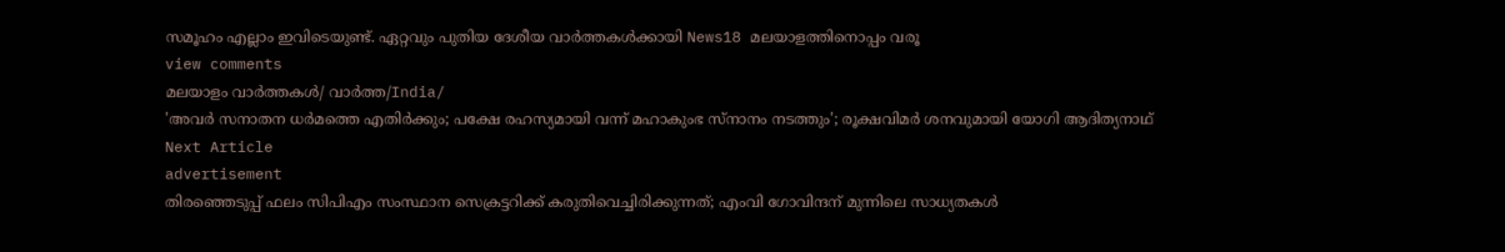സമൂഹം എല്ലാം ഇവിടെയുണ്ട്. ഏറ്റവും പുതിയ ദേശീയ വാർത്തകൾക്കായി News18 മലയാളത്തിനൊപ്പം വരൂ
view comments
മലയാളം വാർത്തകൾ/ വാർത്ത/India/
'അവര്‍ സനാതന ധര്‍മത്തെ എതിർക്കും; പക്ഷേ രഹസ്യമായി വന്ന് മഹാകുംഭ സ്‌നാനം നടത്തും'; രൂക്ഷവിമര്‍ ശനവുമായി യോഗി ആദിത്യനാഥ്‌
Next Article
advertisement
തിരഞ്ഞെടുപ്പ് ഫലം സിപിഎം സംസ്ഥാന സെക്രട്ടറിക്ക് കരുതിവെച്ചിരിക്കുന്നത്; എംവി ഗോവിന്ദന് മുന്നിലെ സാധ്യതകൾ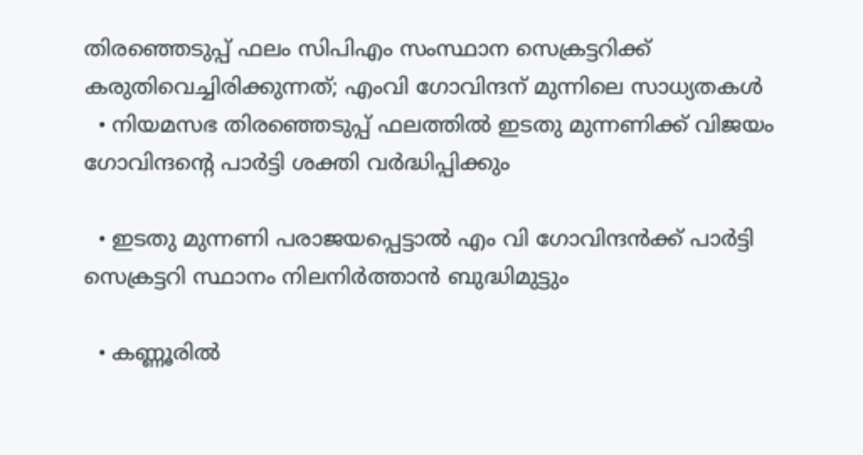തിരഞ്ഞെടുപ്പ് ഫലം സിപിഎം സംസ്ഥാന സെക്രട്ടറിക്ക് കരുതിവെച്ചിരിക്കുന്നത്; എംവി ഗോവിന്ദന് മുന്നിലെ സാധ്യതകൾ
  • നിയമസഭ തിരഞ്ഞെടുപ്പ് ഫലത്തിൽ ഇടതു മുന്നണിക്ക് വിജയം ഗോവിന്ദന്റെ പാർട്ടി ശക്തി വർദ്ധിപ്പിക്കും

  • ഇടതു മുന്നണി പരാജയപ്പെട്ടാൽ എം വി ഗോവിന്ദൻക്ക് പാർട്ടി സെക്രട്ടറി സ്ഥാനം നിലനിർത്താൻ ബുദ്ധിമുട്ടും

  • കണ്ണൂരിൽ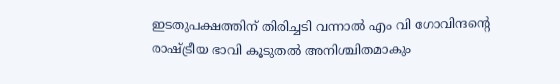ഇടതുപക്ഷത്തിന് തിരിച്ചടി വന്നാൽ എം വി ഗോവിന്ദന്റെ രാഷ്ട്രീയ ഭാവി കൂടുതൽ അനിശ്ചിതമാകും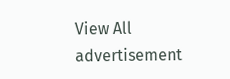View All
advertisement